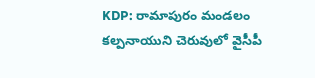KDP: రామాపురం మండలం కల్పనాయుని చెరువులో వైసీపీ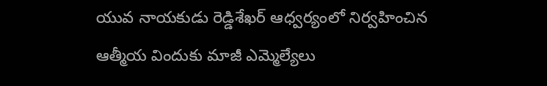యువ నాయకుడు రెడ్డిశేఖర్ ఆధ్వర్యంలో నిర్వహించిన ఆత్మీయ విందుకు మాజీ ఎమ్మెల్యేలు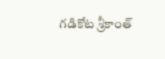గడికోట శ్రీకాంత్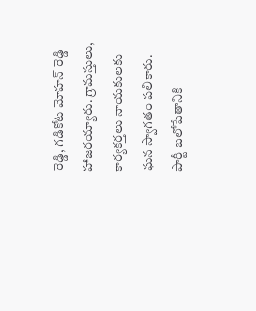రెడ్డి, గడికోట మోహన్ రెడ్డి హాజరయ్యారు. గ్రామస్తులు, కార్యకర్తలు నాయకులకు ఘన స్వాగతం పలికారు. పార్టీ బలోపేతానికి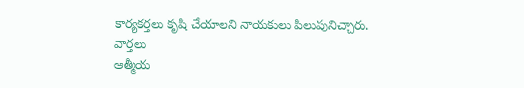కార్యకర్తలు కృషి చేయాలని నాయకులు పిలుపునిచ్చారు.
వార్తలు
ఆత్మీయ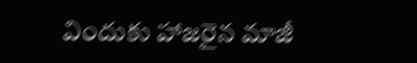విందుకు హాజరైన మాజీ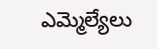ఎమ్మెల్యేలు